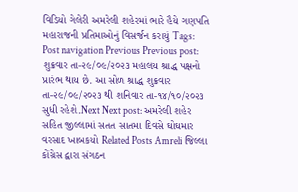વિડિયો ગેલેરી અમરેલી શહેરમાં ભારે હૈયે ગણપતિ મહારાજની પ્રતિમાઓનું વિસર્જન કરાયું Tags: Post navigation Previous Previous post: શુક્રવાર તા-૨૯/૦૯/૨૦૨૩ મહાલય શ્રાદ્ધ પક્ષનો પ્રારંભ થાય છે. આ સોળ શ્રાદ્ધ શુક્રવાર તા-૨૯/૦૯/૨૦૨૩ થી શનિવાર તા-૧૪/૧૦/૨૦૨૩ સુધી રહેશે.Next Next post: અમરેલી શહેર સહિત જીલ્લામાં સતત સાતમા દિવસે ઘોઘમાર વરસાદ ખાબકયો Related Posts Amreli જિલ્લા કોંગ્રેસ દ્વારા સંગઠન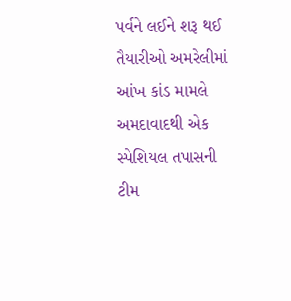પર્વને લઈને શરૂ થઈ તૈયારીઓ અમરેલીમાં આંખ કાંડ મામલે અમદાવાદથી એક સ્પેશિયલ તપાસની ટીમ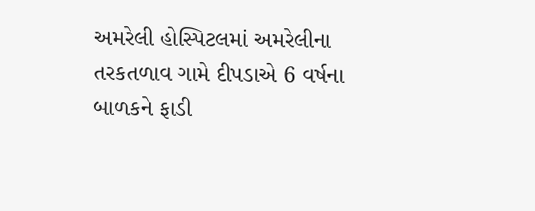અમરેલી હોસ્પિટલમાં અમરેલીના તરકતળાવ ગામે દીપડાએ 6 વર્ષના બાળકને ફાડી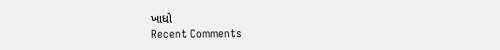ખાધો
Recent Comments